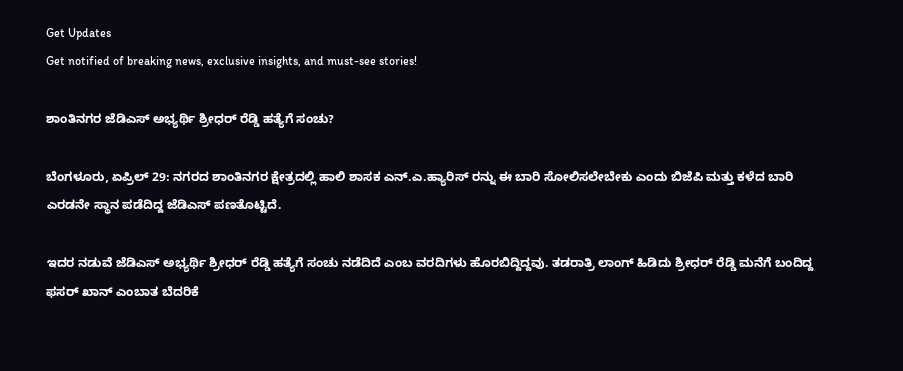Get Updates
Get notified of breaking news, exclusive insights, and must-see stories!

ಶಾಂತಿನಗರ ಜೆಡಿಎಸ್ ಅಭ್ಯರ್ಥಿ ಶ್ರೀಧರ್ ರೆಡ್ಡಿ ಹತ್ಯೆಗೆ ಸಂಚು?

ಬೆಂಗಳೂರು, ಏಪ್ರಿಲ್ 29: ನಗರದ ಶಾಂತಿನಗರ ಕ್ಷೇತ್ರದಲ್ಲಿ ಹಾಲಿ ಶಾಸಕ ಎನ್.ಎ.ಹ್ಯಾರಿಸ್ ರನ್ನು ಈ ಬಾರಿ ಸೋಲಿಸಲೇಬೇಕು ಎಂದು ಬಿಜೆಪಿ ಮತ್ತು ಕಳೆದ ಬಾರಿ ಎರಡನೇ ಸ್ಥಾನ ಪಡೆದಿದ್ದ ಜೆಡಿಎಸ್ ಪಣತೊಟ್ಟಿದೆ.

ಇದರ ನಡುವೆ ಜೆಡಿಎಸ್ ಅಭ್ಯರ್ಥಿ ಶ್ರೀಧರ್ ರೆಡ್ಡಿ ಹತ್ಯೆಗೆ ಸಂಚು ನಡೆದಿದೆ ಎಂಬ ವರದಿಗಳು ಹೊರಬಿದ್ದಿದ್ದವು. ತಡರಾತ್ರಿ ಲಾಂಗ್ ಹಿಡಿದು ಶ್ರೀಧರ್ ರೆಡ್ಡಿ ಮನೆಗೆ ಬಂದಿದ್ದ ಫಸರ್ ಖಾನ್ ಎಂಬಾತ ಬೆದರಿಕೆ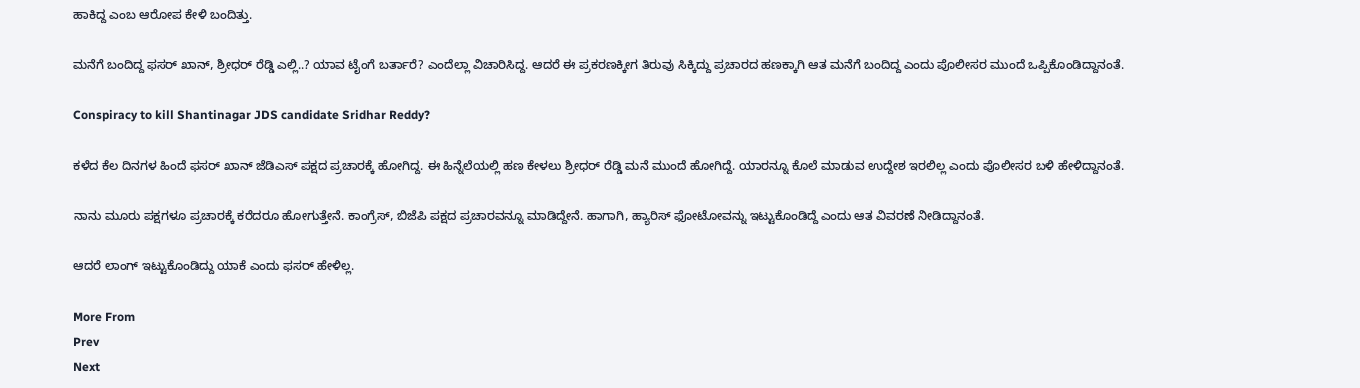ಹಾಕಿದ್ದ ಎಂಬ ಆರೋಪ ಕೇಳಿ ಬಂದಿತ್ತು.

ಮನೆಗೆ ಬಂದಿದ್ದ ಫಸರ್ ಖಾನ್, ಶ್ರೀಧರ್ ರೆಡ್ಡಿ ಎಲ್ಲಿ..? ಯಾವ ಟೈಂಗೆ ಬರ್ತಾರೆ? ಎಂದೆಲ್ಲಾ ವಿಚಾರಿಸಿದ್ದ. ಆದರೆ ಈ ಪ್ರಕರಣಕ್ಕೀಗ ತಿರುವು ಸಿಕ್ಕಿದ್ದು ಪ್ರಚಾರದ ಹಣಕ್ಕಾಗಿ ಆತ ಮನೆಗೆ ಬಂದಿದ್ದ ಎಂದು ಪೊಲೀಸರ ಮುಂದೆ ಒಪ್ಪಿಕೊಂಡಿದ್ದಾನಂತೆ.

Conspiracy to kill Shantinagar JDS candidate Sridhar Reddy?

ಕಳೆದ ಕೆಲ ದಿನಗಳ ಹಿಂದೆ ಫಸರ್ ಖಾನ್ ಜೆಡಿಎಸ್ ಪಕ್ಷದ ಪ್ರಚಾರಕ್ಕೆ ಹೋಗಿದ್ದ. ಈ ಹಿನ್ನೆಲೆಯಲ್ಲಿ ಹಣ ಕೇಳಲು ಶ್ರೀಧರ್ ರೆಡ್ಡಿ ಮನೆ ಮುಂದೆ ಹೋಗಿದ್ದೆ. ಯಾರನ್ನೂ ಕೊಲೆ ಮಾಡುವ ಉದ್ದೇಶ ಇರಲಿಲ್ಲ ಎಂದು ಪೊಲೀಸರ ಬಳಿ ಹೇಳಿದ್ದಾನಂತೆ.

ನಾನು ಮೂರು ಪಕ್ಷಗಳೂ ಪ್ರಚಾರಕ್ಕೆ ಕರೆದರೂ ಹೋಗುತ್ತೇನೆ. ಕಾಂಗ್ರೆಸ್, ಬಿಜೆಪಿ ಪಕ್ಷದ ಪ್ರಚಾರವನ್ನೂ ಮಾಡಿದ್ದೇನೆ. ಹಾಗಾಗಿ, ಹ್ಯಾರಿಸ್ ಫೋಟೋವನ್ನು ಇಟ್ಟುಕೊಂಡಿದ್ದೆ ಎಂದು ಆತ ವಿವರಣೆ ನೀಡಿದ್ದಾನಂತೆ.

ಆದರೆ ಲಾಂಗ್ ಇಟ್ಟುಕೊಂಡಿದ್ದು ಯಾಕೆ ಎಂದು ಫಸರ್ ಹೇಳಿಲ್ಲ.

More From
Prev
Next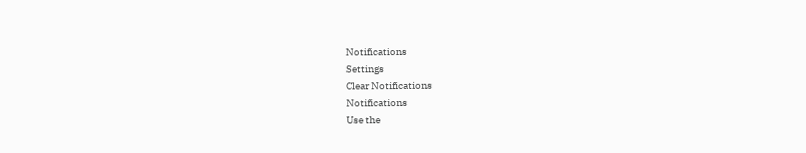Notifications
Settings
Clear Notifications
Notifications
Use the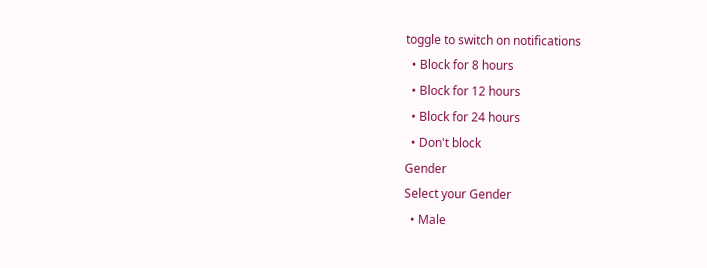toggle to switch on notifications
  • Block for 8 hours
  • Block for 12 hours
  • Block for 24 hours
  • Don't block
Gender
Select your Gender
  • Male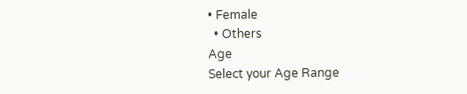• Female
  • Others
Age
Select your Age Range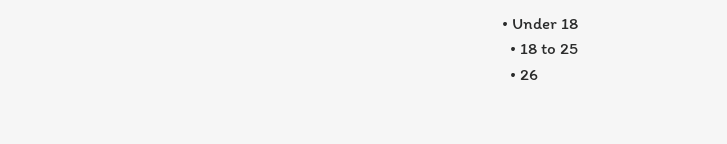• Under 18
  • 18 to 25
  • 26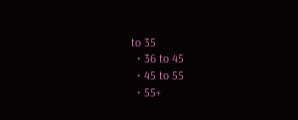to 35
  • 36 to 45
  • 45 to 55
  • 55+